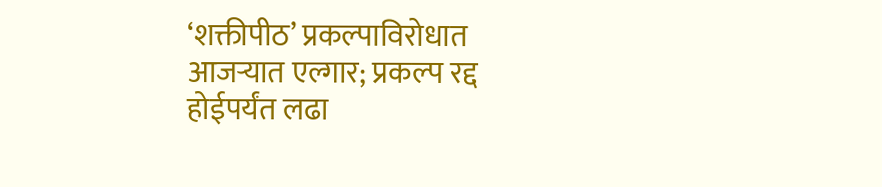‘शक्तीपीठ’ प्रकल्पाविरोधात आजऱ्यात एल्गार; प्रकल्प रद्द होईपर्यंत लढा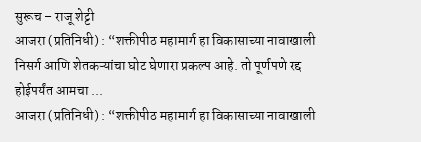सुरूच – राजू शेट्टी
आजरा (प्रतिनिधी) : “शक्तीपीठ महामार्ग हा विकासाच्या नावाखाली निसर्ग आणि शेतकऱ्यांचा घोट घेणारा प्रकल्प आहे. तो पूर्णपणे रद्द होईपर्यंत आमचा ...
आजरा (प्रतिनिधी) : “शक्तीपीठ महामार्ग हा विकासाच्या नावाखाली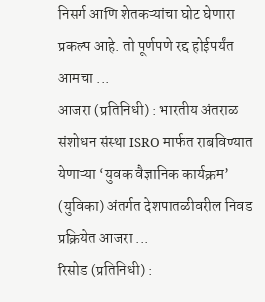निसर्ग आणि शेतकऱ्यांचा घोट घेणारा प्रकल्प आहे. तो पूर्णपणे रद्द होईपर्यंत आमचा ...
आजरा (प्रतिनिधी) : भारतीय अंतराळ संशोधन संस्था ISRO मार्फत राबविण्यात येणाऱ्या ‘युवक वैज्ञानिक कार्यक्रम’ (युविका) अंतर्गत देशपातळीवरील निवड प्रक्रियेत आजरा ...
रिसोड (प्रतिनिधी) :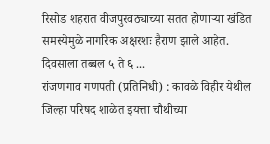रिसोड शहरात वीजपुरवठ्याच्या सतत होणाऱ्या खंडित समस्येमुळे नागरिक अक्षरशः हैराण झाले आहेत. दिवसाला तब्बल ५ ते ६ ...
रांजणगाव गणपती (प्रतिनिधी) : कावळे विहीर येथील जिल्हा परिषद शाळेत इयत्ता चौथीच्या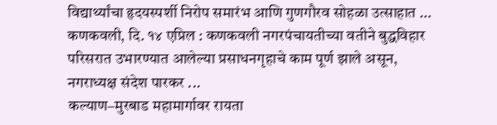विद्यार्थ्यांचा हृदयस्पर्शी निरोप समारंभ आणि गुणगौरव सोहळा उत्साहात ...
कणकवली, दि. १४ एप्रिल : कणकवली नगरपंचायतीच्या वतीने बुद्धविहार परिसरात उभारण्यात आलेल्या प्रसाधनगृहाचे काम पूर्ण झाले असून, नगराध्यक्ष संदेश पारकर ...
कल्याण–मुरबाड महामार्गावर रायता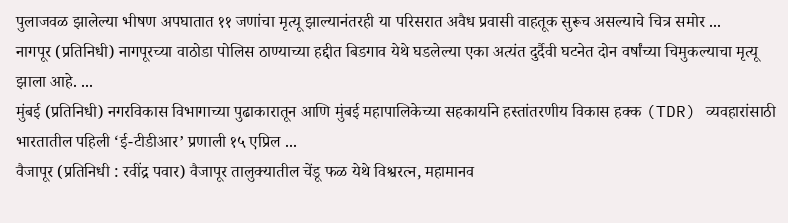पुलाजवळ झालेल्या भीषण अपघातात ११ जणांचा मृत्यू झाल्यानंतरही या परिसरात अवैध प्रवासी वाहतूक सुरूच असल्याचे चित्र समोर ...
नागपूर (प्रतिनिधी) नागपूरच्या वाठोडा पोलिस ठाण्याच्या हद्दीत बिडगाव येथे घडलेल्या एका अत्यंत दुर्दैवी घटनेत दोन वर्षांच्या चिमुकल्याचा मृत्यू झाला आहे. ...
मुंबई (प्रतिनिधी) नगरविकास विभागाच्या पुढाकारातून आणि मुंबई महापालिकेच्या सहकार्याने हस्तांतरणीय विकास हक्क (TDR) व्यवहारांसाठी भारतातील पहिली ‘ई-टीडीआर’ प्रणाली १५ एप्रिल ...
वैजापूर (प्रतिनिधी : रवींद्र पवार) वैजापूर तालुक्यातील चेंडू फळ येथे विश्वरत्न, महामानव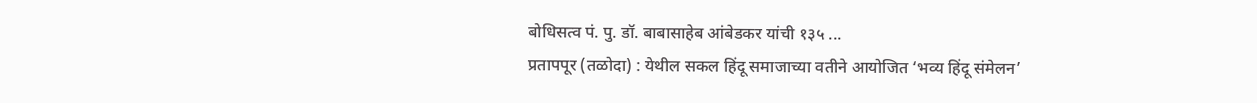बोधिसत्व पं. पु. डॉ. बाबासाहेब आंबेडकर यांची १३५ ...
प्रतापपूर (तळोदा) : येथील सकल हिंदू समाजाच्या वतीने आयोजित ‘भव्य हिंदू संमेलन’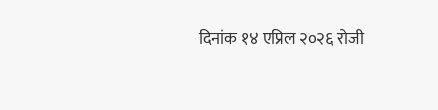दिनांक १४ एप्रिल २०२६ रोजी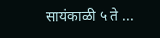सायंकाळी ५ ते ...